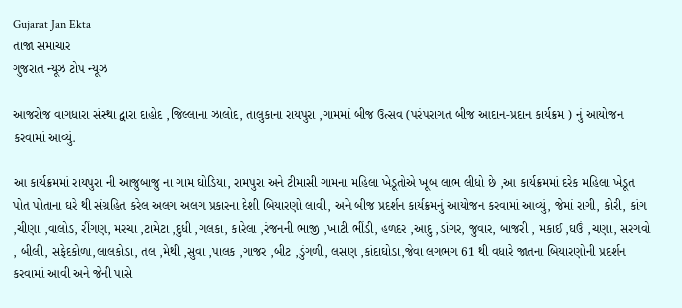Gujarat Jan Ekta
તાજા સમાચાર
ગુજરાત ન્યૂઝ ટોપ ન્યૂઝ

આજરોજ વાગધારા સંસ્થા દ્વારા દાહોદ ,જિલ્લાના ઝાલોદ, તાલુકાના રાયપુરા ,ગામમાં બીજ ઉત્સવ (પરંપરાગત બીજ આદાન-પ્રદાન કાર્યક્રમ ) નું આયોજન કરવામાં આવ્યું.

આ કાર્યક્રમમાં રાયપુરા ની આજુબાજુ ના ગામ ઘોડિયા, રામપુરા અને ટીમાસી ગામના મહિલા ખેડૂતોએ ખૂબ લાભ લીધો છે ,આ કાર્યક્રમમાં દરેક મહિલા ખેડૂત પોત પોતાના ઘરે થી સંગ્રહિત કરેલ અલગ અલગ પ્રકારના દેશી બિયારણો લાવી, અને બીજ પ્રદર્શન કાર્યક્રમનું આયોજન કરવામાં આવ્યું, જેમાં રાગી, કોરી, કાંગ ,ચીણા ,વાલોડ, રીંગણ, મરચા ,ટામેટા ,દુધી ,ગલકા, કારેલા ,રંજનની ભાજી ,ખાટી ભીંડી, હળદર ,આદુ ,ડાંગર, જુવાર, બાજરી , મકાઈ ,ઘઉં ,ચણા, સરગવો , બીલી, સફેદકોળા,લાલકોડા, તલ ,મેથી ,સુવા ,પાલક ,ગાજર ,બીટ ,ડુંગળી, લસણ ,કાંદાઘોડા,જેવા લગભગ 61 થી વધારે જાતના બિયારણોની પ્રદર્શન કરવામાં આવી અને જેની પાસે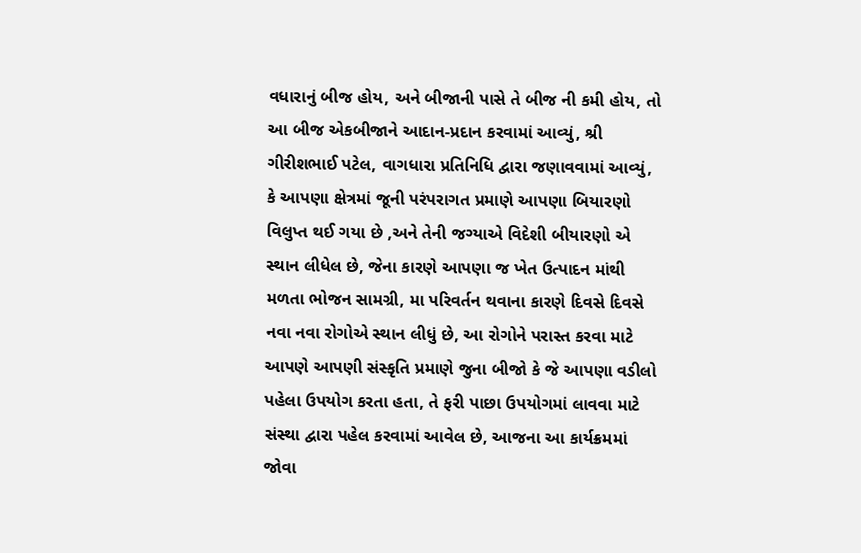વધારાનું બીજ હોય, અને બીજાની પાસે તે બીજ ની કમી હોય, તો આ બીજ એકબીજાને આદાન-પ્રદાન કરવામાં આવ્યું, શ્રી ગીરીશભાઈ પટેલ, વાગધારા પ્રતિનિધિ દ્વારા જણાવવામાં આવ્યું, કે આપણા ક્ષેત્રમાં જૂની પરંપરાગત પ્રમાણે આપણા બિયારણો વિલુપ્ત થઈ ગયા છે ,અને તેની જગ્યાએ વિદેશી બીયારણો એ સ્થાન લીધેલ છે, જેના કારણે આપણા જ ખેત ઉત્પાદન માંથી મળતા ભોજન સામગ્રી, મા પરિવર્તન થવાના કારણે દિવસે દિવસે નવા નવા રોગોએ સ્થાન લીધું છે, આ રોગોને પરાસ્ત કરવા માટે આપણે આપણી સંસ્કૃતિ પ્રમાણે જુના બીજો કે જે આપણા વડીલો પહેલા ઉપયોગ કરતા હતા, તે ફરી પાછા ઉપયોગમાં લાવવા માટે સંસ્થા દ્વારા પહેલ કરવામાં આવેલ છે, આજના આ કાર્યક્રમમાં જોવા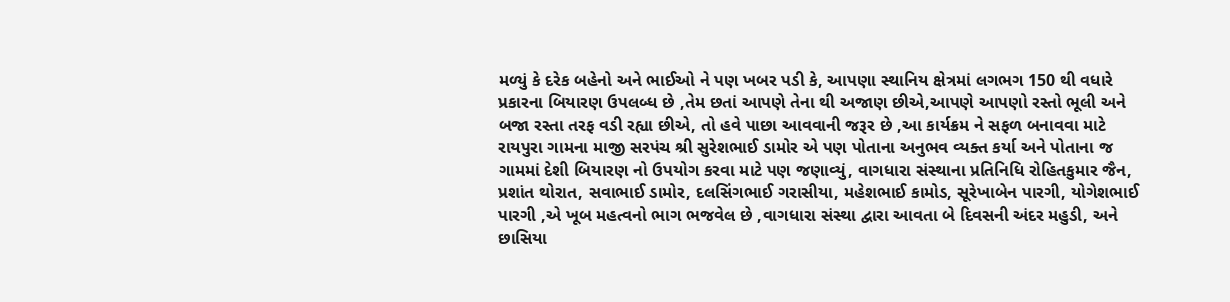મળ્યું કે દરેક બહેનો અને ભાઈઓ ને પણ ખબર પડી કે, આપણા સ્થાનિય ક્ષેત્રમાં લગભગ 150 થી વધારે પ્રકારના બિયારણ ઉપલબ્ધ છે ,તેમ છતાં આપણે તેના થી અજાણ છીએ,આપણે આપણો રસ્તો ભૂલી અને બજા રસ્તા તરફ વડી રહ્યા છીએ, તો હવે પાછા આવવાની જરૂર છે ,આ કાર્યક્રમ ને સફળ બનાવવા માટે રાયપુરા ગામના માજી સરપંચ શ્રી સુરેશભાઈ ડામોર એ પણ પોતાના અનુભવ વ્યક્ત કર્યા અને પોતાના જ ગામમાં દેશી બિયારણ નો ઉપયોગ કરવા માટે પણ જણાવ્યું, વાગધારા સંસ્થાના પ્રતિનિધિ રોહિતકુમાર જૈન, પ્રશાંત થોરાત, સવાભાઈ ડામોર, દલસિંગભાઈ ગરાસીયા, મહેશભાઈ કામોડ, સૂરેખાબેન પારગી, યોગેશભાઈ પારગી ,એ ખૂબ મહત્વનો ભાગ ભજવેલ છે ,વાગધારા સંસ્થા દ્વારા આવતા બે દિવસની અંદર મહુડી, અને છાસિયા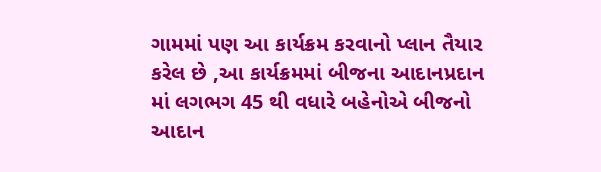ગામમાં પણ આ કાર્યક્રમ કરવાનો પ્લાન તૈયાર કરેલ છે ,આ કાર્યક્રમમાં બીજના આદાનપ્રદાન માં લગભગ 45 થી વધારે બહેનોએ બીજનો આદાન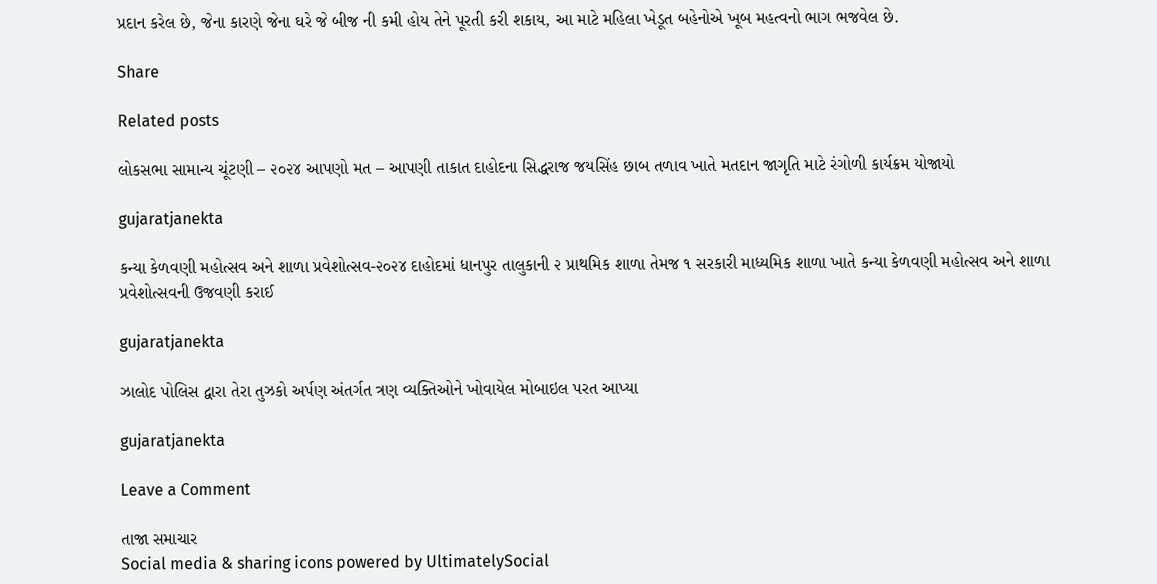પ્રદાન કરેલ છે, જેના કારણે જેના ઘરે જે બીજ ની કમી હોય તેને પૂરતી કરી શકાય, આ માટે મહિલા ખેડૂત બહેનોએ ખૂબ મહત્વનો ભાગ ભજવેલ છે.

Share

Related posts

લોકસભા સામાન્ય ચૂંટણી – ૨૦૨૪ આપણો મત – આપણી તાકાત દાહોદના સિદ્ધરાજ જયસિંહ છાબ તળાવ ખાતે મતદાન જાગૃતિ માટે રંગોળી કાર્યક્રમ યોજાયો

gujaratjanekta

કન્યા કેળવણી મહોત્સવ અને શાળા પ્રવેશોત્સવ-૨૦૨૪ દાહોદમાં ધાનપુર તાલુકાની ૨ પ્રાથમિક શાળા તેમજ ૧ સરકારી માધ્યમિક શાળા ખાતે કન્યા કેળવણી મહોત્સવ અને શાળા પ્રવેશોત્સવની ઉજવણી કરાઈ

gujaratjanekta

ઝાલોદ પોલિસ દ્વારા તેરા તુઝકો અર્પણ અંતર્ગત ત્રણ વ્યક્તિઓને ખોવાયેલ મોબાઇલ પરત આપ્યા

gujaratjanekta

Leave a Comment

તાજા સમાચાર
Social media & sharing icons powered by UltimatelySocial